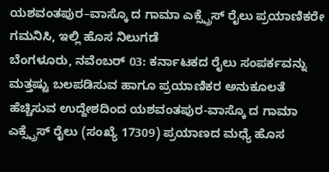ಯಶವಂತಪುರ–ವಾಸ್ಕೊ ದ ಗಾಮಾ ಎಕ್ಸ್ಪ್ರೆಸ್ ರೈಲು ಪ್ರಯಾಣಿಕರೇ ಗಮನಿಸಿ, ಇಲ್ಲಿ ಹೊಸ ನಿಲುಗಡೆ
ಬೆಂಗಳೂರು, ನವೆಂಬರ್ 03: ಕರ್ನಾಟಕದ ರೈಲು ಸಂಪರ್ಕವನ್ನು ಮತ್ತಷ್ಟು ಬಲಪಡಿಸುವ ಹಾಗೂ ಪ್ರಯಾಣಿಕರ ಅನುಕೂಲತೆ ಹೆಚ್ಚಿಸುವ ಉದ್ದೇಶದಿಂದ ಯಶವಂತಪುರ-ವಾಸ್ಕೊ ದ ಗಾಮಾ ಎಕ್ಸ್ಪ್ರೆಸ್ ರೈಲು (ಸಂಖ್ಯೆ 17309) ಪ್ರಯಾಣದ ಮಧ್ಯೆ ಹೊಸ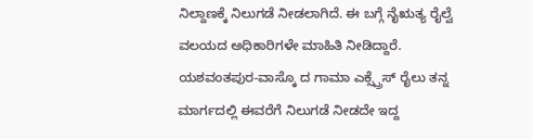ನಿಲ್ದಾಣಕ್ಕೆ ನಿಲುಗಡೆ ನೀಡಲಾಗಿದೆ. ಈ ಬಗ್ಗೆ ನೈಋತ್ಯ ರೈಲ್ವೆ ವಲಯದ ಅಧಿಕಾರಿಗಳೇ ಮಾಹಿತಿ ನೀಡಿದ್ದಾರೆ.
ಯಶವಂತಪುರ-ವಾಸ್ಕೊ ದ ಗಾಮಾ ಎಕ್ಸ್ಪ್ರೆಸ್ ರೈಲು ತನ್ನ ಮಾರ್ಗದಲ್ಲಿ ಈವರೆಗೆ ನಿಲುಗಡೆ ನೀಡದೇ ಇದ್ದ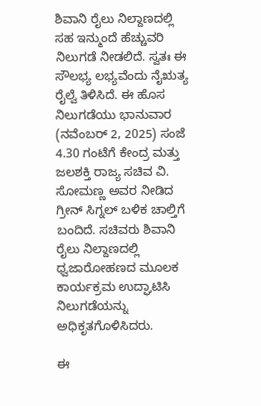ಶಿವಾನಿ ರೈಲು ನಿಲ್ದಾಣದಲ್ಲಿ ಸಹ ಇನ್ಮುಂದೆ ಹೆಚ್ಚುವರಿ ನಿಲುಗಡೆ ನೀಡಲಿದೆ. ಸ್ವತಃ ಈ ಸೌಲಭ್ಯ ಲಭ್ಯವೆಂದು ನೈಋತ್ಯ ರೈಲ್ವೆ ತಿಳಿಸಿದೆ. ಈ ಹೊಸ ನಿಲುಗಡೆಯು ಭಾನುವಾರ (ನವೆಂಬರ್ 2, 2025) ಸಂಜೆ 4.30 ಗಂಟೆಗೆ ಕೇಂದ್ರ ಮತ್ತು ಜಲಶಕ್ತಿ ರಾಜ್ಯ ಸಚಿವ ವಿ. ಸೋಮಣ್ಣ ಅವರ ನೀಡಿದ ಗ್ರೀನ್ ಸಿಗ್ನಲ್ ಬಳಿಕ ಚಾಲ್ತಿಗೆ ಬಂದಿದೆ. ಸಚಿವರು ಶಿವಾನಿ ರೈಲು ನಿಲ್ದಾಣದಲ್ಲಿ ಧ್ವಜಾರೋಹಣದ ಮೂಲಕ ಕಾರ್ಯಕ್ರಮ ಉದ್ಘಾಟಿಸಿ ನಿಲುಗಡೆಯನ್ನು ಅಧಿಕೃತಗೊಳಿಸಿದರು.

ಈ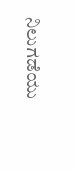ನಿಲುಗಡೆಯು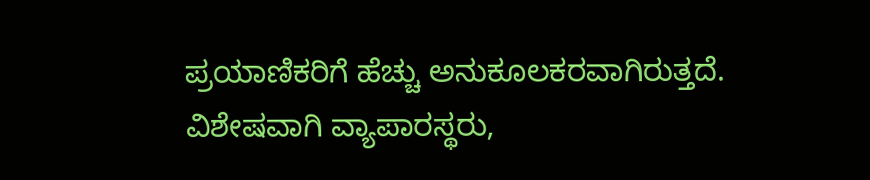ಪ್ರಯಾಣಿಕರಿಗೆ ಹೆಚ್ಚು ಅನುಕೂಲಕರವಾಗಿರುತ್ತದೆ. ವಿಶೇಷವಾಗಿ ವ್ಯಾಪಾರಸ್ಥರು,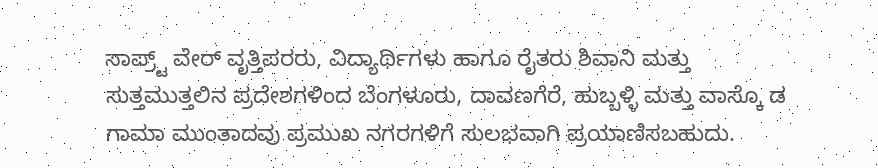ಸಾಪ್ರ್ಟ್ ವೇರ್ ವೃತ್ತಿಪರರು, ವಿದ್ಯಾರ್ಥಿಗಳು ಹಾಗೂ ರೈತರು ಶಿವಾನಿ ಮತ್ತು ಸುತ್ತಮುತ್ತಲಿನ ಪ್ರದೇಶಗಳಿಂದ ಬೆಂಗಳೂರು, ದಾವಣಗೆರೆ, ಹುಬ್ಬಳ್ಳಿ ಮತ್ತು ವಾಸ್ಕೊ ಡ ಗಾಮಾ ಮುಂತಾದವು ಪ್ರಮುಖ ನಗರಗಳಿಗೆ ಸುಲಭವಾಗಿ ಪ್ರಯಾಣಿಸಬಹುದು.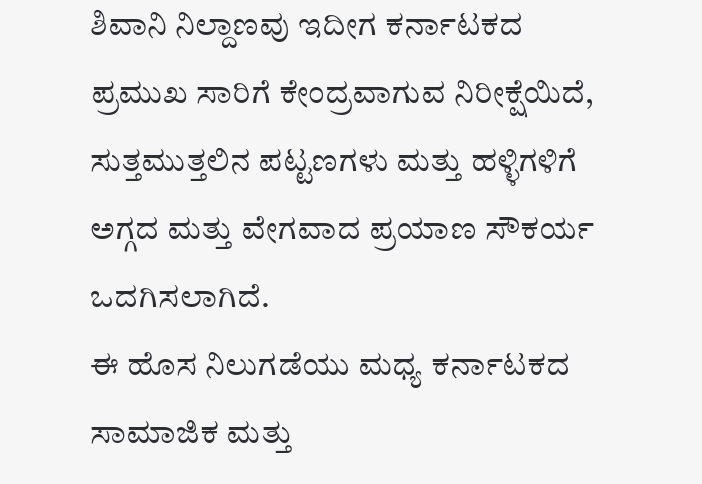ಶಿವಾನಿ ನಿಲ್ದಾಣವು ಇದೀಗ ಕರ್ನಾಟಕದ ಪ್ರಮುಖ ಸಾರಿಗೆ ಕೇಂದ್ರವಾಗುವ ನಿರೀಕ್ಷೆಯಿದೆ, ಸುತ್ತಮುತ್ತಲಿನ ಪಟ್ಟಣಗಳು ಮತ್ತು ಹಳ್ಳಿಗಳಿಗೆ ಅಗ್ಗದ ಮತ್ತು ವೇಗವಾದ ಪ್ರಯಾಣ ಸೌಕರ್ಯ ಒದಗಿಸಲಾಗಿದೆ.
ಈ ಹೊಸ ನಿಲುಗಡೆಯು ಮಧ್ಯ ಕರ್ನಾಟಕದ ಸಾಮಾಜಿಕ ಮತ್ತು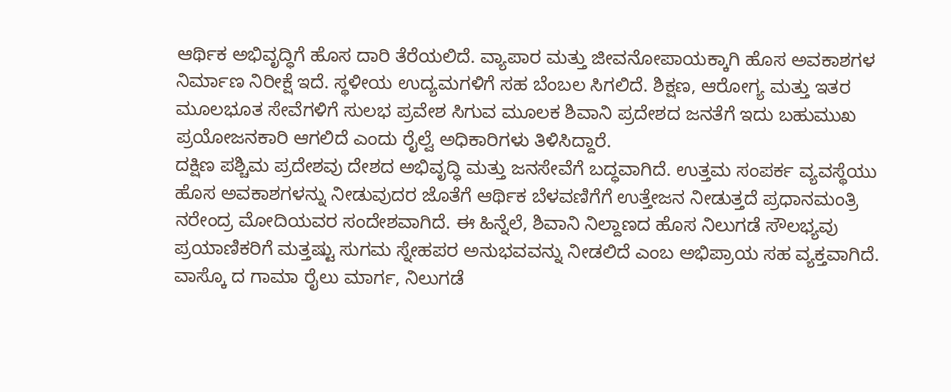ಆರ್ಥಿಕ ಅಭಿವೃದ್ಧಿಗೆ ಹೊಸ ದಾರಿ ತೆರೆಯಲಿದೆ. ವ್ಯಾಪಾರ ಮತ್ತು ಜೀವನೋಪಾಯಕ್ಕಾಗಿ ಹೊಸ ಅವಕಾಶಗಳ ನಿರ್ಮಾಣ ನಿರೀಕ್ಷೆ ಇದೆ. ಸ್ಥಳೀಯ ಉದ್ಯಮಗಳಿಗೆ ಸಹ ಬೆಂಬಲ ಸಿಗಲಿದೆ. ಶಿಕ್ಷಣ, ಆರೋಗ್ಯ ಮತ್ತು ಇತರ ಮೂಲಭೂತ ಸೇವೆಗಳಿಗೆ ಸುಲಭ ಪ್ರವೇಶ ಸಿಗುವ ಮೂಲಕ ಶಿವಾನಿ ಪ್ರದೇಶದ ಜನತೆಗೆ ಇದು ಬಹುಮುಖ ಪ್ರಯೋಜನಕಾರಿ ಆಗಲಿದೆ ಎಂದು ರೈಲ್ವೆ ಅಧಿಕಾರಿಗಳು ತಿಳಿಸಿದ್ದಾರೆ.
ದಕ್ಷಿಣ ಪಶ್ಚಿಮ ಪ್ರದೇಶವು ದೇಶದ ಅಭಿವೃದ್ಧಿ ಮತ್ತು ಜನಸೇವೆಗೆ ಬದ್ಧವಾಗಿದೆ. ಉತ್ತಮ ಸಂಪರ್ಕ ವ್ಯವಸ್ಥೆಯು ಹೊಸ ಅವಕಾಶಗಳನ್ನು ನೀಡುವುದರ ಜೊತೆಗೆ ಆರ್ಥಿಕ ಬೆಳವಣಿಗೆಗೆ ಉತ್ತೇಜನ ನೀಡುತ್ತದೆ ಪ್ರಧಾನಮಂತ್ರಿ ನರೇಂದ್ರ ಮೋದಿಯವರ ಸಂದೇಶವಾಗಿದೆ. ಈ ಹಿನ್ನೆಲೆ, ಶಿವಾನಿ ನಿಲ್ದಾಣದ ಹೊಸ ನಿಲುಗಡೆ ಸೌಲಭ್ಯವು ಪ್ರಯಾಣಿಕರಿಗೆ ಮತ್ತಷ್ಟು ಸುಗಮ ಸ್ನೇಹಪರ ಅನುಭವವನ್ನು ನೀಡಲಿದೆ ಎಂಬ ಅಭಿಪ್ರಾಯ ಸಹ ವ್ಯಕ್ತವಾಗಿದೆ.
ವಾಸ್ಕೊ ದ ಗಾಮಾ ರೈಲು ಮಾರ್ಗ, ನಿಲುಗಡೆ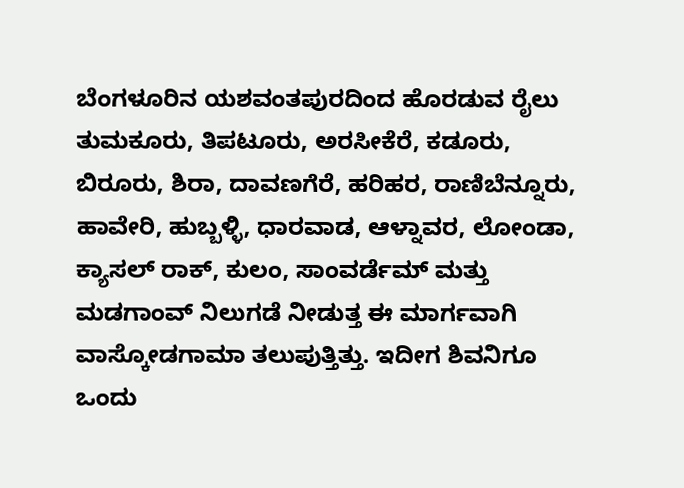ಬೆಂಗಳೂರಿನ ಯಶವಂತಪುರದಿಂದ ಹೊರಡುವ ರೈಲು ತುಮಕೂರು, ತಿಪಟೂರು, ಅರಸೀಕೆರೆ, ಕಡೂರು, ಬಿರೂರು, ಶಿರಾ, ದಾವಣಗೆರೆ, ಹರಿಹರ, ರಾಣಿಬೆನ್ನೂರು, ಹಾವೇರಿ, ಹುಬ್ಬಳ್ಳಿ, ಧಾರವಾಡ, ಆಳ್ನಾವರ, ಲೋಂಡಾ, ಕ್ಯಾಸಲ್ ರಾಕ್, ಕುಲಂ, ಸಾಂವರ್ಡೆಮ್ ಮತ್ತು ಮಡಗಾಂವ್ ನಿಲುಗಡೆ ನೀಡುತ್ತ ಈ ಮಾರ್ಗವಾಗಿ ವಾಸ್ಕೋಡಗಾಮಾ ತಲುಪುತ್ತಿತ್ತು. ಇದೀಗ ಶಿವನಿಗೂ ಒಂದು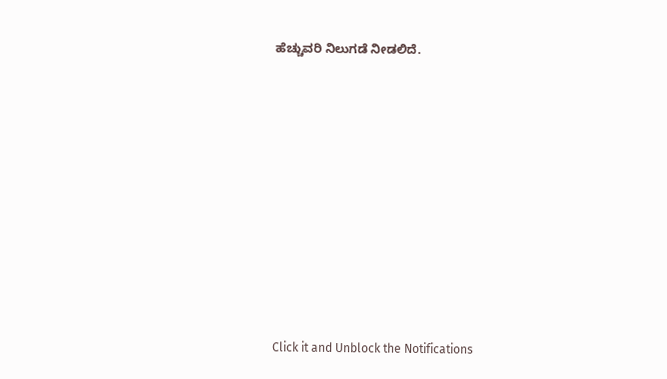ಹೆಚ್ಚುವರಿ ನಿಲುಗಡೆ ನೀಡಲಿದೆ.












Click it and Unblock the Notifications